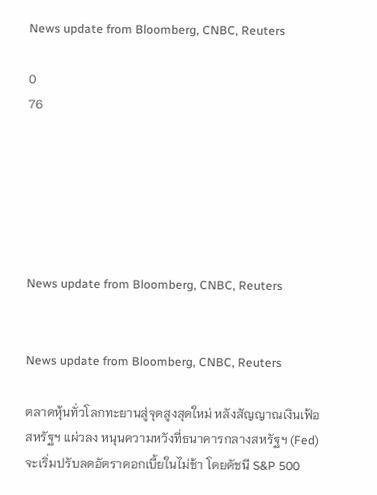News update from Bloomberg, CNBC, Reuters

0
76






News update from Bloomberg, CNBC, Reuters


News update from Bloomberg, CNBC, Reuters

ตลาดหุ้นทั่วโลกทะยานสู่จุดสูงสุดใหม่ หลังสัญญาณเงินเฟ้อสหรัฐฯ แผ่วลง หนุนความหวังที่ธนาคารกลางสหรัฐฯ (Fed) จะเริ่มปรับลดอัตราดอกเบี้ยในไม่ช้า โดยดัชนี S&P 500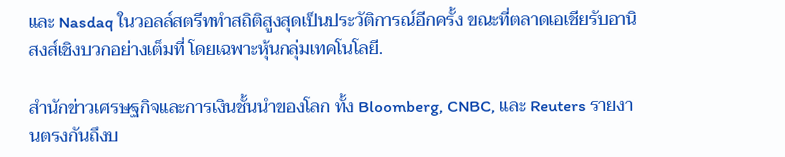และ Nasdaq ในวอลล์สตรีททำสถิติสูงสุดเป็นประวัติการณ์อีกครั้ง ขณะที่ตลาดเอเชียรับอานิสงส์เชิงบวกอย่างเต็มที่ โดยเฉพาะหุ้นกลุ่มเทคโนโลยี.

สำนักข่าวเศรษฐกิจและการเงินชั้นนำของโลก ทั้ง Bloomberg, CNBC, และ Reuters รายงานตรงกันถึงบ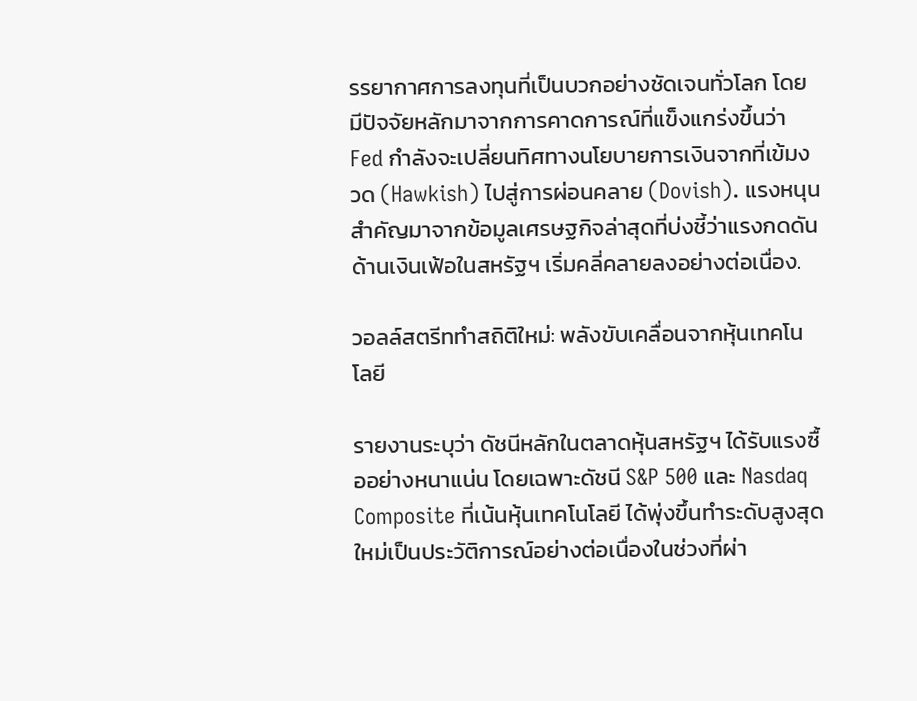รรยากาศการลงทุนที่เป็นบวกอย่างชัดเจนทั่วโลก โดยมีปัจจัยหลักมาจากการคาดการณ์ที่แข็งแกร่งขึ้นว่า Fed กำลังจะเปลี่ยนทิศทางนโยบายการเงินจากที่เข้มงวด (Hawkish) ไปสู่การผ่อนคลาย (Dovish). แรงหนุนสำคัญมาจากข้อมูลเศรษฐกิจล่าสุดที่บ่งชี้ว่าแรงกดดันด้านเงินเฟ้อในสหรัฐฯ เริ่มคลี่คลายลงอย่างต่อเนื่อง.

วอลล์สตรีททำสถิติใหม่: พลังขับเคลื่อนจากหุ้นเทคโนโลยี

รายงานระบุว่า ดัชนีหลักในตลาดหุ้นสหรัฐฯ ได้รับแรงซื้ออย่างหนาแน่น โดยเฉพาะดัชนี S&P 500 และ Nasdaq Composite ที่เน้นหุ้นเทคโนโลยี ได้พุ่งขึ้นทำระดับสูงสุดใหม่เป็นประวัติการณ์อย่างต่อเนื่องในช่วงที่ผ่า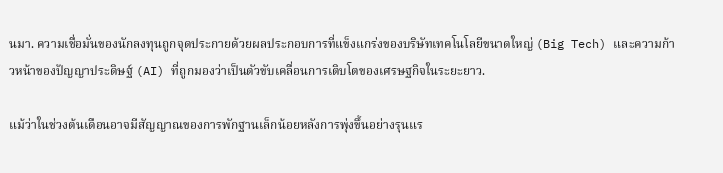นมา. ความเชื่อมั่นของนักลงทุนถูกจุดประกายด้วยผลประกอบการที่แข็งแกร่งของบริษัทเทคโนโลยีขนาดใหญ่ (Big Tech) และความก้าวหน้าของปัญญาประดิษฐ์ (AI) ที่ถูกมองว่าเป็นตัวขับเคลื่อนการเติบโตของเศรษฐกิจในระยะยาว.

แม้ว่าในช่วงต้นเดือนอาจมีสัญญาณของการพักฐานเล็กน้อยหลังการพุ่งขึ้นอย่างรุนแร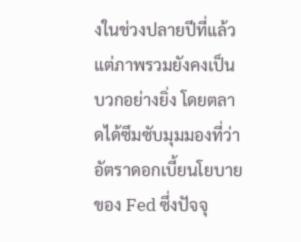งในช่วงปลายปีที่แล้ว แต่ภาพรวมยังคงเป็นบวกอย่างยิ่ง โดยตลาดได้ซึมซับมุมมองที่ว่า อัตราดอกเบี้ยนโยบายของ Fed ซึ่งปัจจุ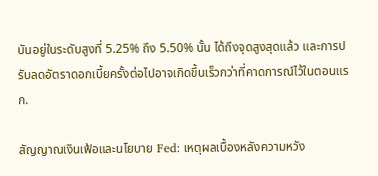บันอยู่ในระดับสูงที่ 5.25% ถึง 5.50% นั้น ได้ถึงจุดสูงสุดแล้ว และการปรับลดอัตราดอกเบี้ยครั้งต่อไปอาจเกิดขึ้นเร็วกว่าที่คาดการณ์ไว้ในตอนแรก.

สัญญาณเงินเฟ้อและนโยบาย Fed: เหตุผลเบื้องหลังความหวัง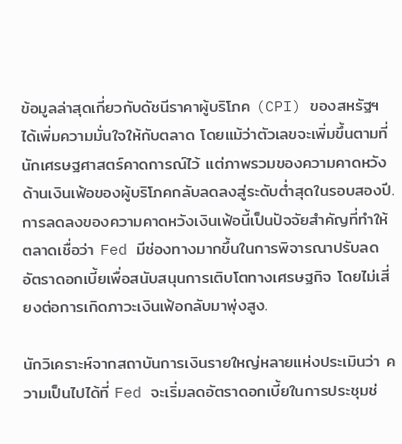ข้อมูลล่าสุดเกี่ยวกับดัชนีราคาผู้บริโภค (CPI) ของสหรัฐฯ ได้เพิ่มความมั่นใจให้กับตลาด โดยแม้ว่าตัวเลขจะเพิ่มขึ้นตามที่นักเศรษฐศาสตร์คาดการณ์ไว้ แต่ภาพรวมของความคาดหวังด้านเงินเฟ้อของผู้บริโภคกลับลดลงสู่ระดับต่ำสุดในรอบสองปี. การลดลงของความคาดหวังเงินเฟ้อนี้เป็นปัจจัยสำคัญที่ทำให้ตลาดเชื่อว่า Fed มีช่องทางมากขึ้นในการพิจารณาปรับลดอัตราดอกเบี้ยเพื่อสนับสนุนการเติบโตทางเศรษฐกิจ โดยไม่เสี่ยงต่อการเกิดภาวะเงินเฟ้อกลับมาพุ่งสูง.

นักวิเคราะห์จากสถาบันการเงินรายใหญ่หลายแห่งประเมินว่า ความเป็นไปได้ที่ Fed จะเริ่มลดอัตราดอกเบี้ยในการประชุมช่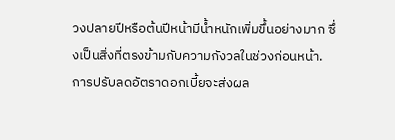วงปลายปีหรือต้นปีหน้ามีน้ำหนักเพิ่มขึ้นอย่างมาก ซึ่งเป็นสิ่งที่ตรงข้ามกับความกังวลในช่วงก่อนหน้า. การปรับลดอัตราดอกเบี้ยจะส่งผล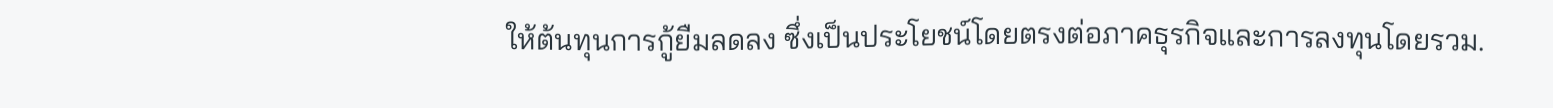ให้ต้นทุนการกู้ยืมลดลง ซึ่งเป็นประโยชน์โดยตรงต่อภาคธุรกิจและการลงทุนโดยรวม.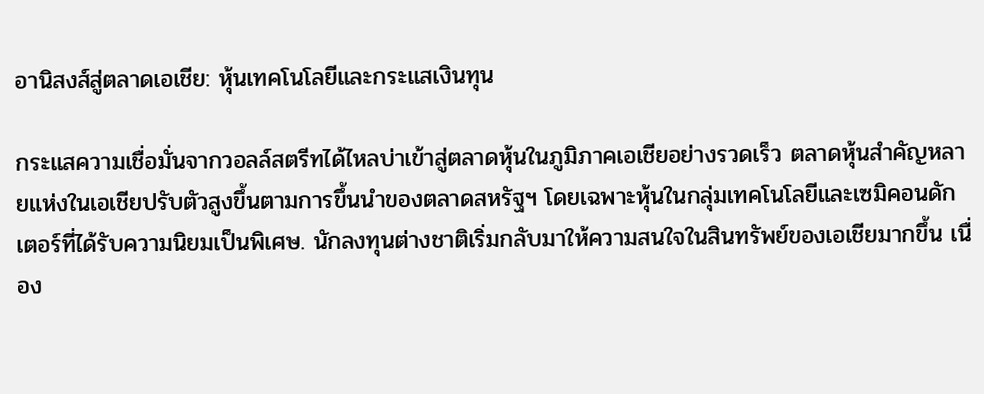อานิสงส์สู่ตลาดเอเชีย: หุ้นเทคโนโลยีและกระแสเงินทุน

กระแสความเชื่อมั่นจากวอลล์สตรีทได้ไหลบ่าเข้าสู่ตลาดหุ้นในภูมิภาคเอเชียอย่างรวดเร็ว ตลาดหุ้นสำคัญหลายแห่งในเอเชียปรับตัวสูงขึ้นตามการขึ้นนำของตลาดสหรัฐฯ โดยเฉพาะหุ้นในกลุ่มเทคโนโลยีและเซมิคอนดักเตอร์ที่ได้รับความนิยมเป็นพิเศษ. นักลงทุนต่างชาติเริ่มกลับมาให้ความสนใจในสินทรัพย์ของเอเชียมากขึ้น เนื่อง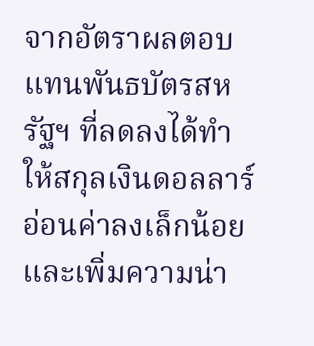จากอัตราผลตอบแทนพันธบัตรสหรัฐฯ ที่ลดลงได้ทำให้สกุลเงินดอลลาร์อ่อนค่าลงเล็กน้อย และเพิ่มความน่า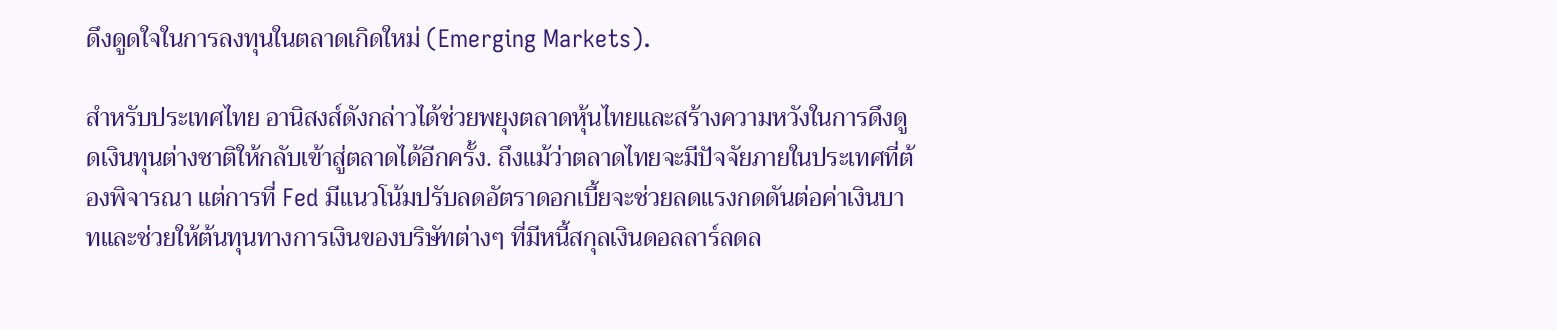ดึงดูดใจในการลงทุนในตลาดเกิดใหม่ (Emerging Markets).

สำหรับประเทศไทย อานิสงส์ดังกล่าวได้ช่วยพยุงตลาดหุ้นไทยและสร้างความหวังในการดึงดูดเงินทุนต่างชาติให้กลับเข้าสู่ตลาดได้อีกครั้ง. ถึงแม้ว่าตลาดไทยจะมีปัจจัยภายในประเทศที่ต้องพิจารณา แต่การที่ Fed มีแนวโน้มปรับลดอัตราดอกเบี้ยจะช่วยลดแรงกดดันต่อค่าเงินบาทและช่วยให้ต้นทุนทางการเงินของบริษัทต่างๆ ที่มีหนี้สกุลเงินดอลลาร์ลดล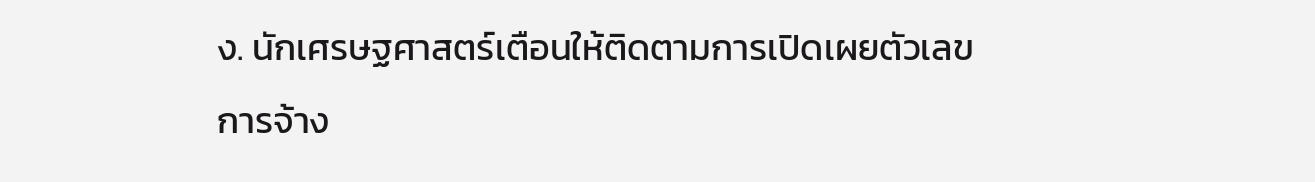ง. นักเศรษฐศาสตร์เตือนให้ติดตามการเปิดเผยตัวเลขการจ้าง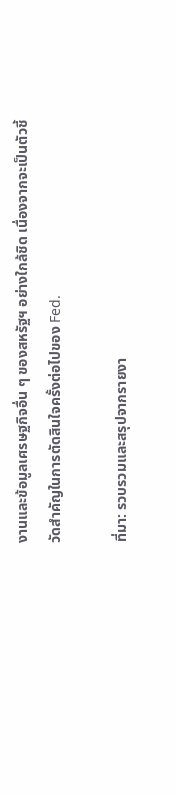งานและข้อมูลเศรษฐกิจอื่น ๆ ของสหรัฐฯ อย่างใกล้ชิด เนื่องจากจะเป็นตัวชี้วัดสำคัญในการตัดสินใจครั้งต่อไปของ Fed.

ที่มา: รวบรวมและสรุปจากรายงา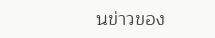นข่าวของ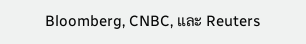Bloomberg, CNBC, และ Reuters